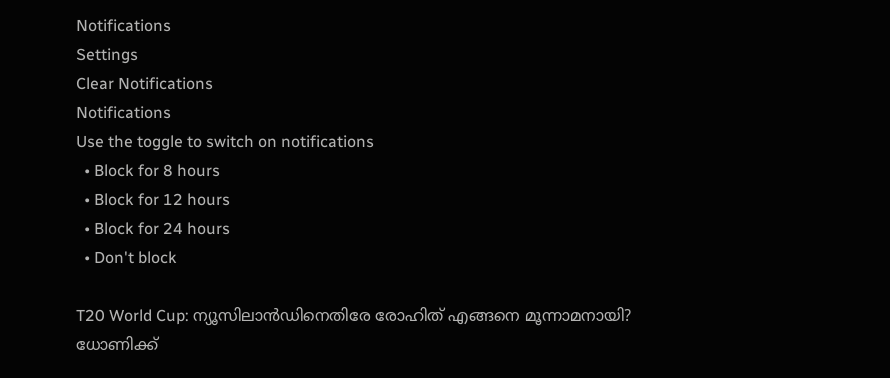Notifications
Settings
Clear Notifications
Notifications
Use the toggle to switch on notifications
  • Block for 8 hours
  • Block for 12 hours
  • Block for 24 hours
  • Don't block

T20 World Cup: ന്യൂസിലാന്‍ഡിനെതിരേ രോഹിത് എങ്ങനെ മൂന്നാമനായി? ധോണിക്ക്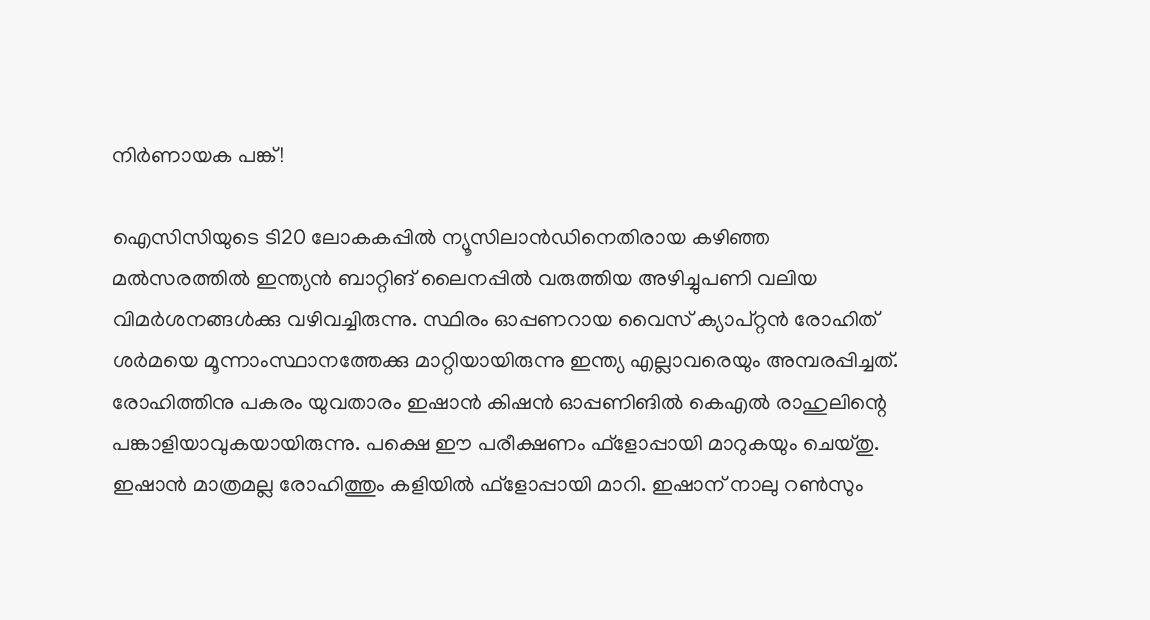നിര്‍ണായക പങ്ക്!

ഐസിസിയുടെ ടി20 ലോകകപ്പില്‍ ന്യൂസിലാന്‍ഡിനെതിരായ കഴിഞ്ഞ മല്‍സരത്തില്‍ ഇന്ത്യന്‍ ബാറ്റിങ് ലൈനപ്പില്‍ വരുത്തിയ അഴിച്ചുപണി വലിയ വിമര്‍ശനങ്ങള്‍ക്കു വഴിവച്ചിരുന്നു. സ്ഥിരം ഓപ്പണറായ വൈസ് ക്യാപ്റ്റന്‍ രോഹിത് ശര്‍മയെ മൂന്നാംസ്ഥാനത്തേക്കു മാറ്റിയായിരുന്നു ഇന്ത്യ എല്ലാവരെയും അമ്പരപ്പിച്ചത്. രോഹിത്തിനു പകരം യുവതാരം ഇഷാന്‍ കിഷന്‍ ഓപ്പണിങില്‍ കെഎല്‍ രാഹുലിന്റെ പങ്കാളിയാവുകയായിരുന്നു. പക്ഷെ ഈ പരീക്ഷണം ഫ്‌ളോപ്പായി മാറുകയും ചെയ്തു. ഇഷാന്‍ മാത്രമല്ല രോഹിത്തും കളിയില്‍ ഫ്‌ളോപ്പായി മാറി. ഇഷാന് നാലു റണ്‍സും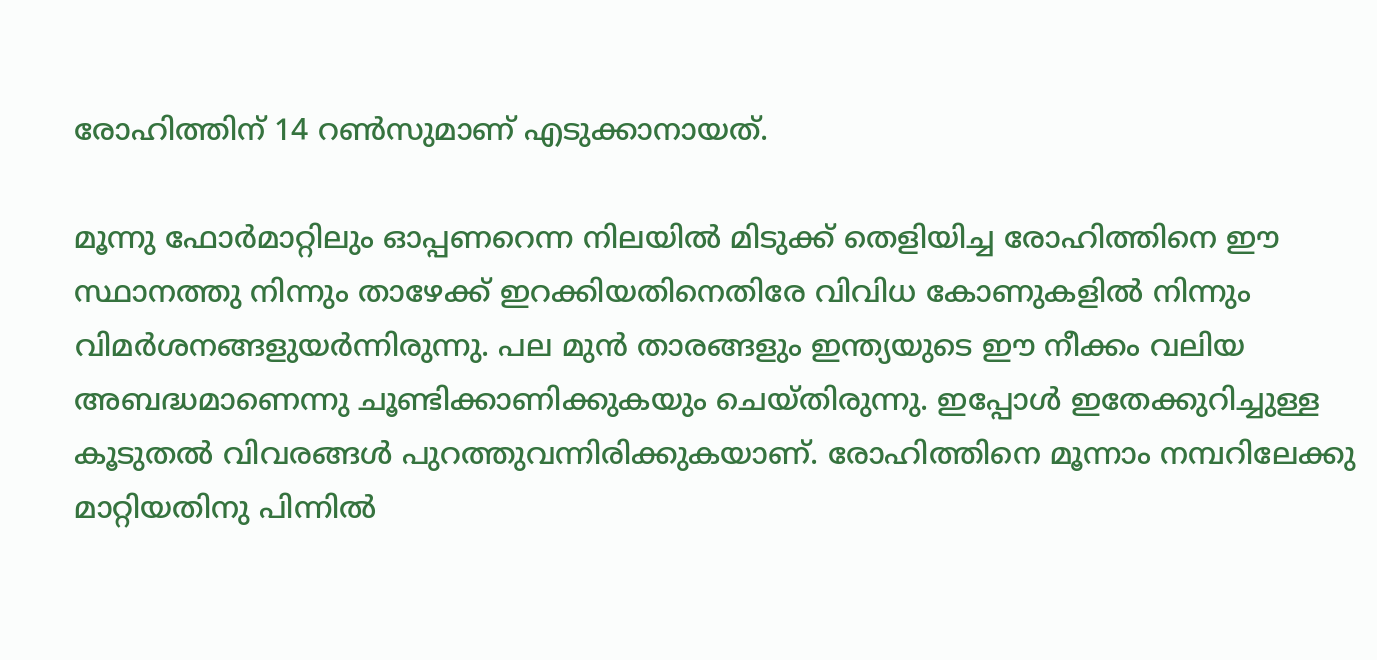രോഹിത്തിന് 14 റണ്‍സുമാണ് എടുക്കാനായത്.

മൂന്നു ഫോര്‍മാറ്റിലും ഓപ്പണറെന്ന നിലയില്‍ മിടുക്ക് തെളിയിച്ച രോഹിത്തിനെ ഈ സ്ഥാനത്തു നിന്നും താഴേക്ക് ഇറക്കിയതിനെതിരേ വിവിധ കോണുകളില്‍ നിന്നും വിമര്‍ശനങ്ങളുയര്‍ന്നിരുന്നു. പല മുന്‍ താരങ്ങളും ഇന്ത്യയുടെ ഈ നീക്കം വലിയ അബദ്ധമാണെന്നു ചൂണ്ടിക്കാണിക്കുകയും ചെയ്തിരുന്നു. ഇപ്പോള്‍ ഇതേക്കുറിച്ചുള്ള കൂടുതല്‍ വിവരങ്ങള്‍ പുറത്തുവന്നിരിക്കുകയാണ്. രോഹിത്തിനെ മൂന്നാം നമ്പറിലേക്കു മാറ്റിയതിനു പിന്നില്‍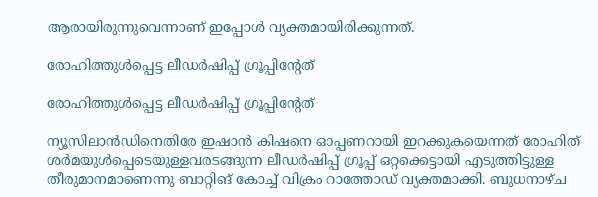ആരായിരുന്നുവെന്നാണ് ഇപ്പോള്‍ വ്യക്തമായിരിക്കുന്നത്.

രോഹിത്തുള്‍പ്പെട്ട ലീഡര്‍ഷിപ്പ് ഗ്രൂപ്പിന്റേത്

രോഹിത്തുള്‍പ്പെട്ട ലീഡര്‍ഷിപ്പ് ഗ്രൂപ്പിന്റേത്

ന്യൂസിലാന്‍ഡിനെതിരേ ഇഷാന്‍ കിഷനെ ഓപ്പണറായി ഇറക്കുകയെന്നത് രോഹിത് ശര്‍മയുള്‍പ്പെടെയുള്ളവരടങ്ങുന്ന ലീഡര്‍ഷിപ്പ് ഗ്രൂപ്പ് ഒറ്റക്കെട്ടായി എടുത്തിട്ടുള്ള തീരുമാനമാണെന്നു ബാറ്റിങ് കോച്ച് വിക്രം റാത്തോഡ് വ്യക്തമാക്കി. ബുധനാഴ്ച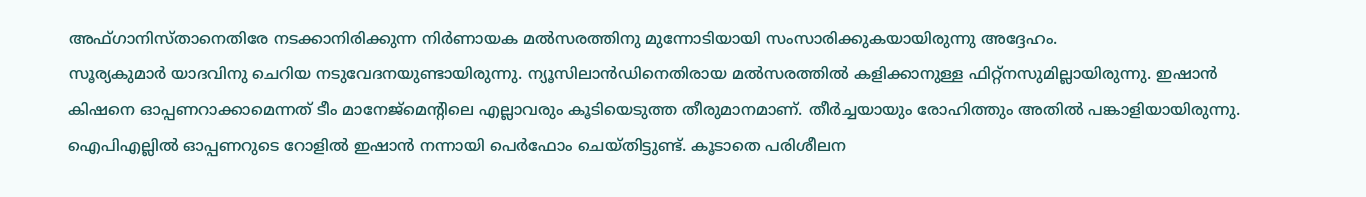അഫ്ഗാനിസ്താനെതിരേ നടക്കാനിരിക്കുന്ന നിര്‍ണായക മല്‍സരത്തിനു മുന്നോടിയായി സംസാരിക്കുകയായിരുന്നു അദ്ദേഹം.
സൂര്യകുമാര്‍ യാദവിനു ചെറിയ നടുവേദനയുണ്ടായിരുന്നു. ന്യൂസിലാന്‍ഡിനെതിരായ മല്‍സരത്തില്‍ കളിക്കാനുള്ള ഫിറ്റ്‌നസുമില്ലായിരുന്നു. ഇഷാന്‍ കിഷനെ ഓപ്പണറാക്കാമെന്നത് ടീം മാനേജ്‌മെന്റിലെ എല്ലാവരും കൂടിയെടുത്ത തീരുമാനമാണ്. തീര്‍ച്ചയായും രോഹിത്തും അതില്‍ പങ്കാളിയായിരുന്നു. ഐപിഎല്ലില്‍ ഓപ്പണറുടെ റോളില്‍ ഇഷാന്‍ നന്നായി പെര്‍ഫോം ചെയ്തിട്ടുണ്ട്. കൂടാതെ പരിശീലന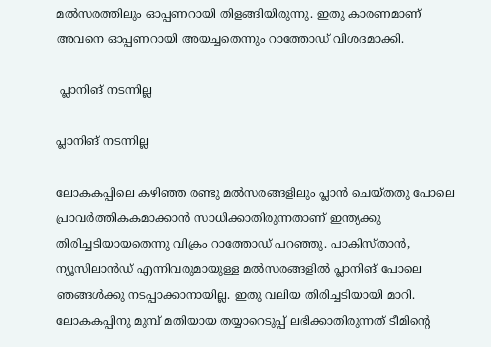മല്‍സരത്തിലും ഓപ്പണറായി തിളങ്ങിയിരുന്നു. ഇതു കാരണമാണ് അവനെ ഓപ്പണറായി അയച്ചതെന്നും റാത്തോഡ് വിശദമാക്കി.

 പ്ലാനിങ് നടന്നില്ല

പ്ലാനിങ് നടന്നില്ല

ലോകകപ്പിലെ കഴിഞ്ഞ രണ്ടു മല്‍സരങ്ങളിലും പ്ലാന്‍ ചെയ്തതു പോലെ പ്രാവര്‍ത്തികകമാക്കാന്‍ സാധിക്കാതിരുന്നതാണ് ഇന്ത്യക്കു തിരിച്ചടിയായതെന്നു വിക്രം റാത്തോഡ് പറഞ്ഞു. പാകിസ്താന്‍, ന്യൂസിലാന്‍ഡ് എന്നിവരുമായുള്ള മല്‍സരങ്ങളില്‍ പ്ലാനിങ് പോലെ ഞങ്ങള്‍ക്കു നടപ്പാക്കാനായില്ല. ഇതു വലിയ തിരിച്ചടിയായി മാറി.
ലോകകപ്പിനു മുമ്പ് മതിയായ തയ്യാറെടുപ്പ് ലഭിക്കാതിരുന്നത് ടീമിന്റെ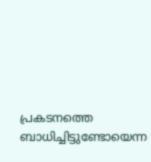പ്രകടനത്തെ ബാധിച്ചിട്ടുണ്ടോയെന്ന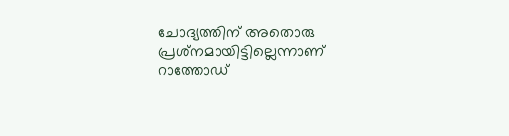ചോദ്യത്തിന് അതൊരു പ്രശ്‌നമായിട്ടില്ലെന്നാണ് റാത്തോഡ്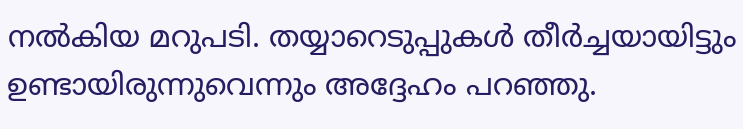നല്‍കിയ മറുപടി. തയ്യാറെടുപ്പുകള്‍ തീര്‍ച്ചയായിട്ടും ഉണ്ടായിരുന്നുവെന്നും അദ്ദേഹം പറഞ്ഞു.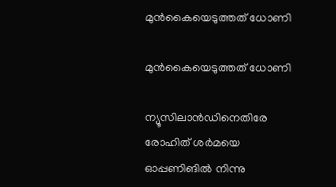മുന്‍കൈയെടുത്തത് ധോണി

മുന്‍കൈയെടുത്തത് ധോണി

ന്യൂസിലാന്‍ഡിനെതിരേ രോഹിത് ശര്‍മയെ ഓപ്പണിങില്‍ നിന്നു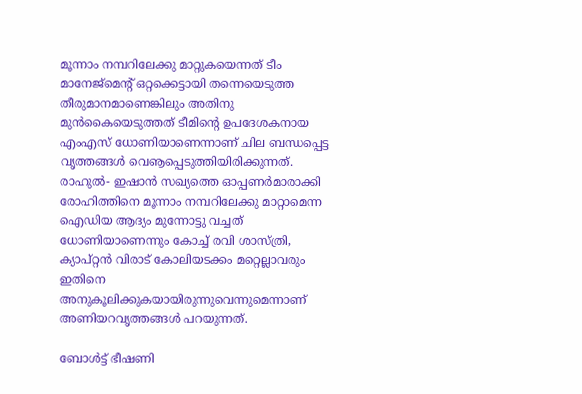മൂന്നാം നമ്പറിലേക്കു മാറ്റുകയെന്നത് ടീം മാനേജ്‌മെന്റ് ഒറ്റക്കെട്ടായി തന്നെയെടുത്ത തീരുമാനമാണെങ്കിലും അതിനു മുന്‍കൈയെടുത്തത് ടീമിന്റെ ഉപദേശകനായ എംഎസ് ധോണിയാണെന്നാണ് ചില ബന്ധപ്പെട്ട വൃത്തങ്ങള്‍ വെൡപ്പെടുത്തിയിരിക്കുന്നത്. രാഹുല്‍- ഇഷാന്‍ സഖ്യത്തെ ഓപ്പണര്‍മാരാക്കി രോഹിത്തിനെ മൂന്നാം നമ്പറിലേക്കു മാറ്റാമെന്ന ഐഡിയ ആദ്യം മുന്നോട്ടു വച്ചത് ധോണിയാണെന്നും കോച്ച് രവി ശാസ്ത്രി, ക്യാപ്റ്റന്‍ വിരാട് കോലിയടക്കം മറ്റെല്ലാവരും ഇതിനെ അനുകൂലിക്കുകയായിരുന്നുവെന്നുമെന്നാണ് അണിയറവൃത്തങ്ങള്‍ പറയുന്നത്.

ബോള്‍ട്ട് ഭീഷണി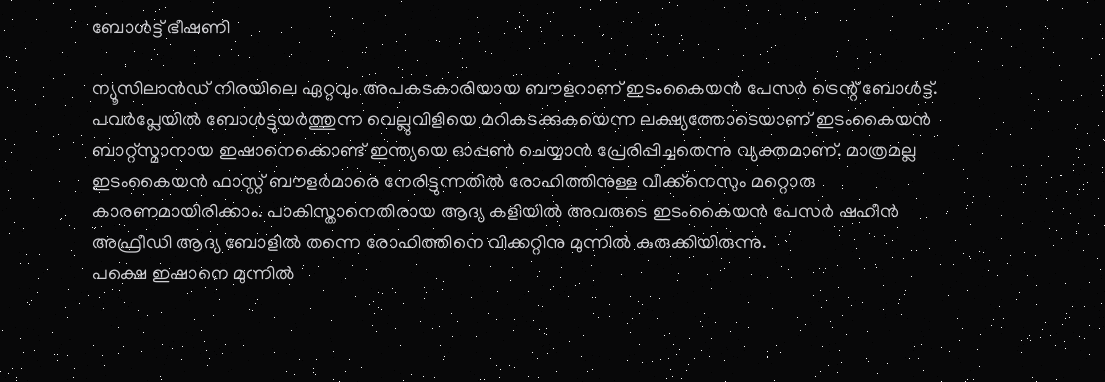ബോള്‍ട്ട് ഭീഷണി

ന്യൂസിലാന്‍ഡ് നിരയിലെ ഏറ്റവും അപകടകാരിയായ ബൗളറാണ് ഇടംകൈയന്‍ പേസര്‍ ട്രെന്റ് ബോള്‍ട്ട്. പവര്‍പ്ലേയില്‍ ബോള്‍ട്ടുയര്‍ത്തുന്ന വെല്ലുവിളിയെ മറികടക്കുകയെന്ന ലക്ഷ്യത്തോടെയാണ് ഇടംകൈയന്‍ ബാറ്റ്‌സ്മാനായ ഇഷാനെക്കൊണ്ട് ഇന്ത്യയെ ഓപ്പണ്‍ ചെയ്യാന്‍ പ്രേരിപ്പിച്ചതെന്നു വ്യക്തമാണ്. മാത്രമല്ല ഇടംകൈയന്‍ ഫാസ്റ്റ് ബൗളര്‍മാരെ നേരിട്ടുന്നതില്‍ രോഹിത്തിനുള്ള വീക്ക്‌നെസും മറ്റൊരു കാരണമായിരിക്കാം. പാകിസ്താനെതിരായ ആദ്യ കളിയില്‍ അവരുടെ ഇടംകൈയന്‍ പേസര്‍ ഷഹീന്‍ അഫ്രീഡി ആദ്യ ബോളില്‍ തന്നെ രോഹിത്തിനെ വിക്കറ്റിനു മുന്നില്‍ കുരുക്കിയിരുന്നു.
പക്ഷെ ഇഷാനെ മുന്നില്‍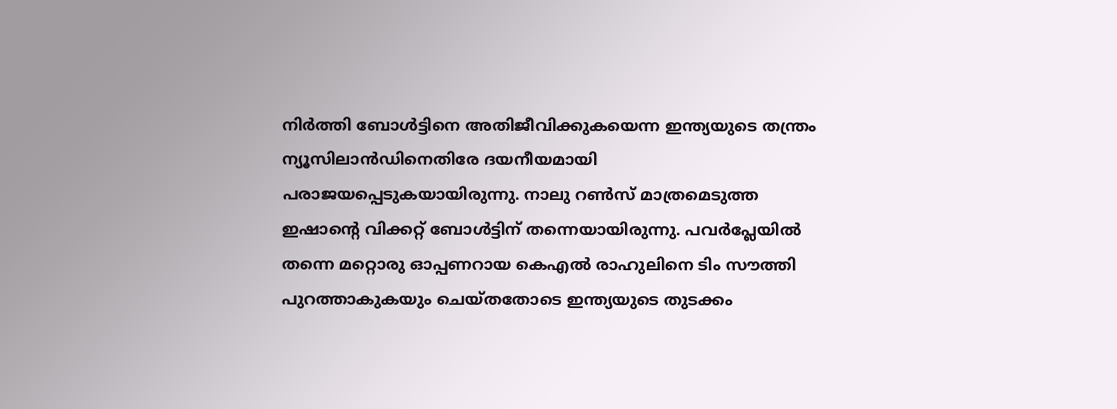നിര്‍ത്തി ബോള്‍ട്ടിനെ അതിജീവിക്കുകയെന്ന ഇന്ത്യയുടെ തന്ത്രം ന്യൂസിലാന്‍ഡിനെതിരേ ദയനീയമായി പരാജയപ്പെടുകയായിരുന്നു. നാലു റണ്‍സ് മാത്രമെടുത്ത ഇഷാന്റെ വിക്കറ്റ് ബോള്‍ട്ടിന് തന്നെയായിരുന്നു. പവര്‍പ്ലേയില്‍ തന്നെ മറ്റൊരു ഓപ്പണറായ കെഎല്‍ രാഹുലിനെ ടിം സൗത്തി പുറത്താകുകയും ചെയ്തതോടെ ഇന്ത്യയുടെ തുടക്കം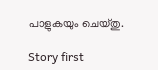പാളുകയും ചെയ്തു.

Story first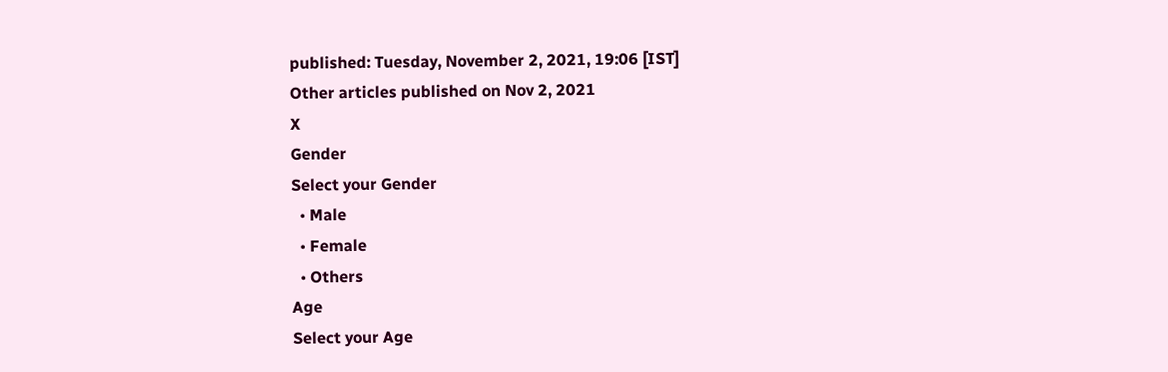published: Tuesday, November 2, 2021, 19:06 [IST]
Other articles published on Nov 2, 2021
X
Gender
Select your Gender
  • Male
  • Female
  • Others
Age
Select your Age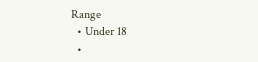Range
  • Under 18
  •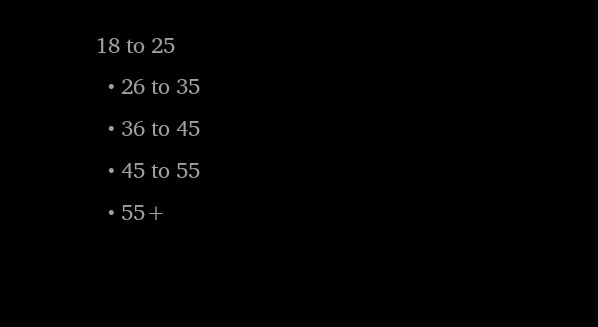18 to 25
  • 26 to 35
  • 36 to 45
  • 45 to 55
  • 55+